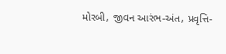મોરબી, જીવન આરંભ-અંત, પ્રવૃત્તિ-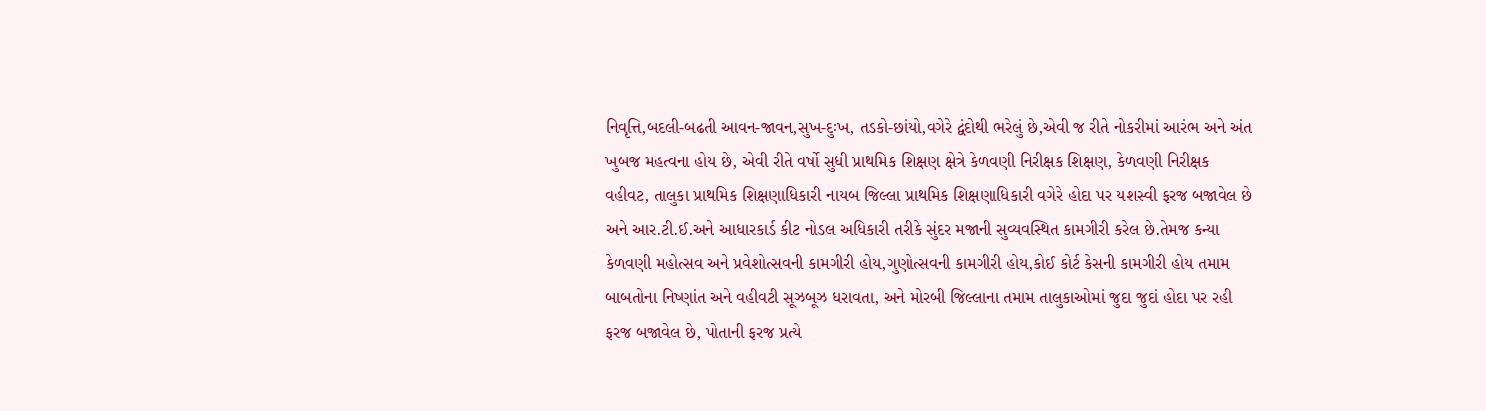નિવૃત્તિ,બદલી-બઢતી આવન-જાવન,સુખ-દુઃખ, તડકો-છાંયો,વગેરે દ્વંદોથી ભરેલું છે,એવી જ રીતે નોકરીમાં આરંભ અને અંત ખુબજ મહત્વના હોય છે, એવી રીતે વર્ષો સુધી પ્રાથમિક શિક્ષણ ક્ષેત્રે કેળવણી નિરીક્ષક શિક્ષણ, કેળવણી નિરીક્ષક વહીવટ, તાલુકા પ્રાથમિક શિક્ષણાધિકારી નાયબ જિલ્લા પ્રાથમિક શિક્ષણાધિકારી વગેરે હોદા પર યશસ્વી ફરજ બજાવેલ છે અને આર.ટી.ઈ.અને આધારકાર્ડ કીટ નોડલ અધિકારી તરીકે સુંદર મજાની સુવ્યવસ્થિત કામગીરી કરેલ છે.તેમજ કન્યા કેળવણી મહોત્સવ અને પ્રવેશોત્સવની કામગીરી હોય,ગુણોત્સવની કામગીરી હોય,કોઈ કોર્ટ કેસની કામગીરી હોય તમામ બાબતોના નિષ્ણાંત અને વહીવટી સૂઝબૂઝ ધરાવતા, અને મોરબી જિલ્લાના તમામ તાલુકાઓમાં જુદા જુદાં હોદા પર રહી ફરજ બજાવેલ છે, પોતાની ફરજ પ્રત્યે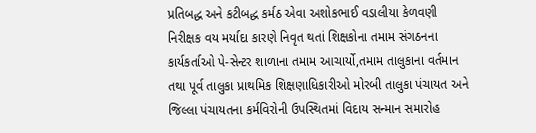પ્રતિબદ્ધ અને કટીબદ્ધ કર્મઠ એવા અશોકભાઈ વડાલીયા કેળવણી નિરીક્ષક વય મર્યાદા કારણે નિવૃત થતાં શિક્ષકોના તમામ સંગઠનના કાર્યકર્તાઓ પે-સેન્ટર શાળાના તમામ આચાર્યો,તમામ તાલુકાના વર્તમાન તથા પૂર્વ તાલુકા પ્રાથમિક શિક્ષણાધિકારીઓ મોરબી તાલુકા પંચાયત અને જિલ્લા પંચાયતના કર્મવિરોની ઉપસ્થિતમાં વિદાય સન્માન સમારોહ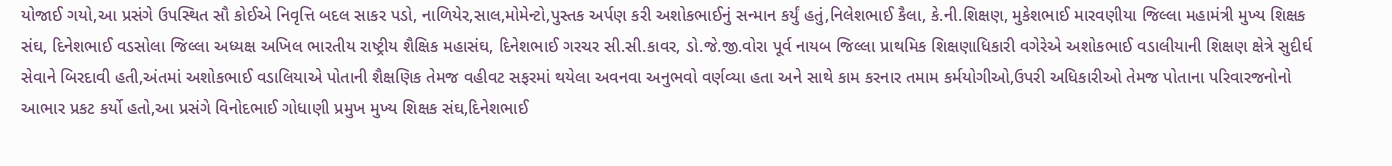યોજાઈ ગયો,આ પ્રસંગે ઉપસ્થિત સૌ કોઈએ નિવૃત્તિ બદલ સાકર પડો, નાળિયેર,સાલ,મોમેન્ટો,પુસ્તક અર્પણ કરી અશોકભાઈનું સન્માન કર્યું હતું,નિલેશભાઈ કૈલા, કે.ની.શિક્ષણ, મુકેશભાઈ મારવણીયા જિલ્લા મહામંત્રી મુખ્ય શિક્ષક સંઘ, દિનેશભાઈ વડસોલા જિલ્લા અધ્યક્ષ અખિલ ભારતીય રાષ્ટ્રીય શૈક્ષિક મહાસંઘ, દિનેશભાઈ ગરચર સી.સી.કાવર, ડો.જે.જી.વોરા પૂર્વ નાયબ જિલ્લા પ્રાથમિક શિક્ષણાધિકારી વગેરેએ અશોકભાઈ વડાલીયાની શિક્ષણ ક્ષેત્રે સુદીર્ઘ સેવાને બિરદાવી હતી,અંતમાં અશોકભાઈ વડાલિયાએ પોતાની શૈક્ષણિક તેમજ વહીવટ સફરમાં થયેલા અવનવા અનુભવો વર્ણવ્યા હતા અને સાથે કામ કરનાર તમામ કર્મયોગીઓ,ઉપરી અધિકારીઓ તેમજ પોતાના પરિવારજનોનો આભાર પ્રકટ કર્યો હતો,આ પ્રસંગે વિનોદભાઈ ગોધાણી પ્રમુખ મુખ્ય શિક્ષક સંઘ,દિનેશભાઈ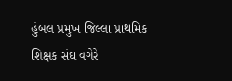હુંબલ પ્રમુખ જિલ્લા પ્રાથમિક શિક્ષક સંઘ વગેરે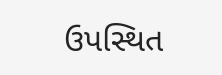ઉપસ્થિત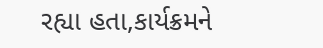રહ્યા હતા,કાર્યક્રમને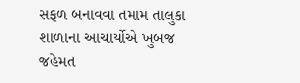સફળ બનાવવા તમામ તાલુકા શાળાના આચાર્યોએ ખુબજ જહેમત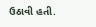ઉઠાવી હતી.